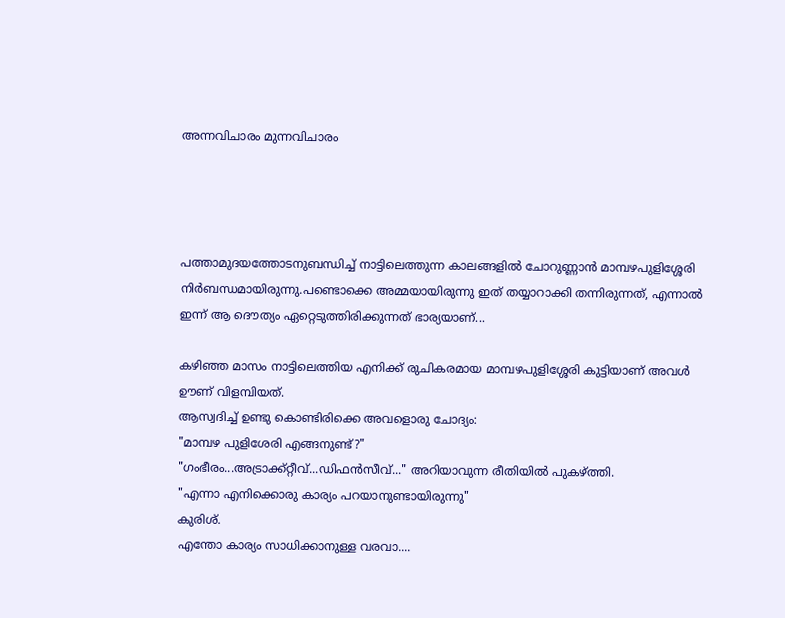അന്നവിചാരം മുന്നവിചാരം




പത്താമുദയത്തോടനുബന്ധിച്ച് നാട്ടിലെത്തുന്ന കാലങ്ങളില്‍ ചോറുണ്ണാന്‍ മാമ്പഴപുളിശ്ശേരി നിര്‍ബന്ധമായിരുന്നു.പണ്ടൊക്കെ അമ്മയായിരുന്നു ഇത് തയ്യാറാക്കി തന്നിരുന്നത്, എന്നാല്‍ ഇന്ന് ആ ദൌത്യം ഏറ്റെടുത്തിരിക്കുന്നത് ഭാര്യയാണ്...

കഴിഞ്ഞ മാസം നാട്ടിലെത്തിയ എനിക്ക് രുചികരമായ മാമ്പഴപുളിശ്ശേരി കുട്ടിയാണ്‌ അവള്‍ ഊണ്‌ വിളമ്പിയത്.
ആസ്വദിച്ച് ഉണ്ടു കൊണ്ടിരിക്കെ അവളൊരു ചോദ്യം:
"മാമ്പഴ പുളിശേരി എങ്ങനുണ്ട്?"
"ഗംഭീരം...അട്രാക്ക്‌റ്റീവ്...ഡിഫന്‍സീവ്..." അറിയാവുന്ന രീതിയില്‍ പുകഴ്ത്തി.
"എന്നാ എനിക്കൊരു കാര്യം പറയാനുണ്ടായിരുന്നു"
കുരിശ്.
എന്തോ കാര്യം സാധിക്കാനുള്ള വരവാ....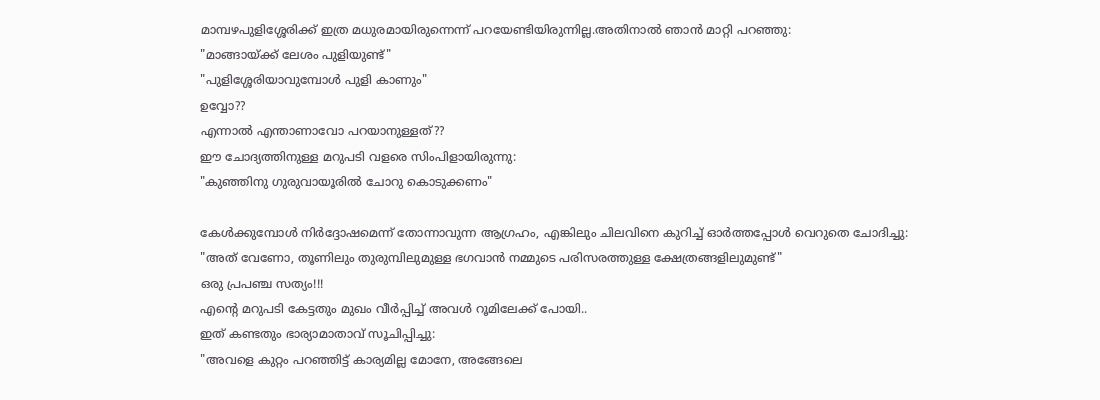മാമ്പഴപുളിശ്ശേരിക്ക് ഇത്ര മധുരമായിരുന്നെന്ന് പറയേണ്ടിയിരുന്നില്ല.അതിനാല്‍ ഞാന്‍ മാറ്റി പറഞ്ഞു:
"മാങ്ങായ്ക്ക് ലേശം പുളിയുണ്ട്"
"പുളിശ്ശേരിയാവുമ്പോള്‍ പുളി കാണും"
ഉവ്വോ??
എന്നാല്‍ എന്താണാവോ പറയാനുള്ളത്??
ഈ ചോദ്യത്തിനുള്ള മറുപടി വളരെ സിംപിളായിരുന്നു:
"കുഞ്ഞിനു ഗുരുവായൂരില്‍ ചോറു കൊടുക്കണം"

കേള്‍ക്കുമ്പോള്‍ നിര്‍ദ്ദോഷമെന്ന് തോന്നാവുന്ന ആഗ്രഹം, എങ്കിലും ചിലവിനെ കുറിച്ച് ഓര്‍ത്തപ്പോള്‍ വെറുതെ ചോദിച്ചു:
"അത് വേണോ, തൂണിലും തുരുമ്പിലുമുള്ള ഭഗവാന്‍ നമ്മുടെ പരിസരത്തുള്ള ക്ഷേത്രങ്ങളിലുമുണ്ട്"
ഒരു പ്രപഞ്ച സത്യം!!!
എന്‍റെ മറുപടി കേട്ടതും മുഖം വീര്‍പ്പിച്ച് അവള്‍ റൂമിലേക്ക് പോയി..
ഇത് കണ്ടതും ഭാര്യാമാതാവ് സൂചിപ്പിച്ചു:
"അവളെ കുറ്റം പറഞ്ഞിട്ട് കാര്യമില്ല മോനേ, അങ്ങേലെ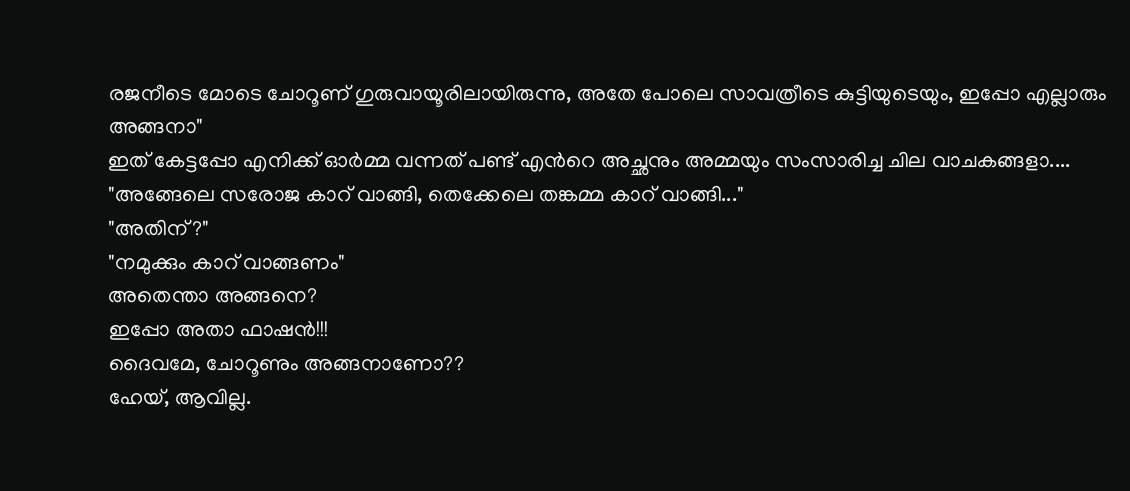രജനീടെ മോടെ ചോറൂണ്‌ ഗുരുവായൂരിലായിരുന്നു, അതേ പോലെ സാവത്രീടെ കുട്ടിയുടെയും, ഇപ്പോ എല്ലാരും അങ്ങനാ"
ഇത് കേട്ടപ്പോ എനിക്ക് ഓര്‍മ്മ വന്നത് പണ്ട് എന്‍റെ അച്ഛനും അമ്മയും സംസാരിച്ച ചില വാചകങ്ങളാ....
"അങ്ങേലെ സരോജ കാറ്‌ വാങ്ങി, തെക്കേലെ തങ്കമ്മ കാറ്‌ വാങ്ങി..."
"അതിന്?"
"നമുക്കും കാറ്‌ വാങ്ങണം"
അതെന്താ അങ്ങനെ?
ഇപ്പോ അതാ ഫാഷന്‍!!!
ദൈവമേ, ചോറൂണും അങ്ങനാണോ??
ഹേയ്, ആവില്ല.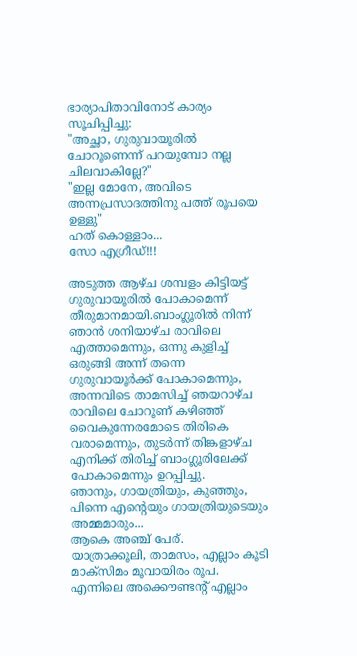ഭാര്യാപിതാവിനോട് കാര്യം സൂചിപ്പിച്ചു:
"അച്ഛാ, ഗുരുവായൂരില്‍ ചോറൂണെന്ന് പറയുമ്പോ നല്ല ചിലവാകില്ലേ?"
"ഇല്ല മോനേ, അവിടെ അന്നപ്രസാദത്തിനു പത്ത് രൂപയെ ഉള്ളു"
ഹത് കൊള്ളാം...
സോ എഗ്രീഡ്!!!

അടുത്ത ആഴ്ച ശമ്പളം കിട്ടിയട്ട് ഗുരുവായൂരില്‍ പോകാമെന്ന് തീരുമാനമായി.ബാംഗ്ലൂരില്‍ നിന്ന് ഞാന്‍ ശനിയാഴ്ച രാവിലെ എത്താമെന്നും, ഒന്നു കുളിച്ച് ഒരുങ്ങി അന്ന് തന്നെ ഗുരുവായൂര്‍ക്ക് പോകാമെന്നും, അന്നവിടെ താമസിച്ച് ഞയറാഴ്ച രാവിലെ ചോറൂണ്‌ കഴിഞ്ഞ് വൈകുന്നേരമോടെ തിരികെ വരാമെന്നും, തുടര്‍ന്ന് തിങ്കളാഴ്ച എനിക്ക് തിരിച്ച് ബാംഗ്ലൂരിലേക്ക് പോകാമെന്നും ഉറപ്പിച്ചു.
ഞാനും, ഗായത്രിയും, കുഞ്ഞും, പിന്നെ എന്‍റെയും ഗായത്രിയുടെയും അമ്മമാരും...
ആകെ അഞ്ച് പേര്.
യാത്രാക്കൂലി, താമസം, എല്ലാം കൂടി മാക്സിമം മൂവായിരം രൂപ.
എന്നിലെ അക്കൌണ്ടന്‍റ്‌ എല്ലാം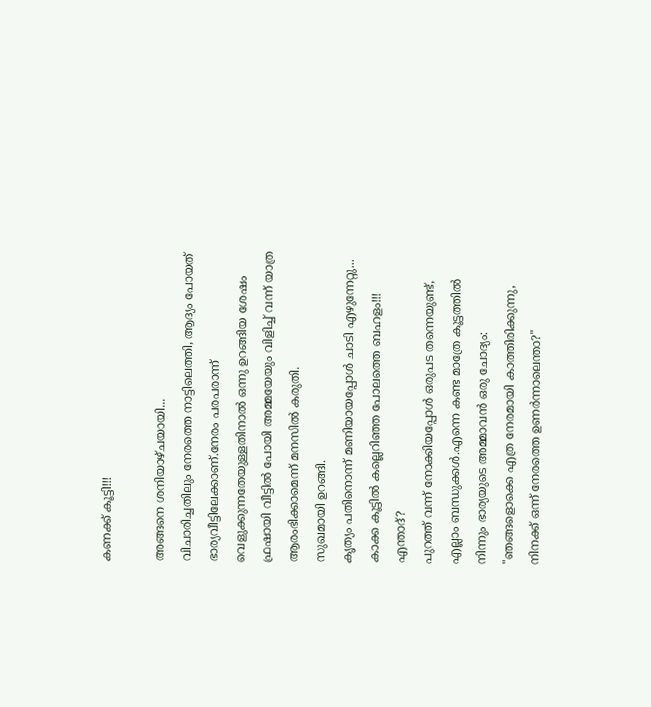കണക്ക് കൂട്ടി!!!

അങ്ങനെ ശനിയാഴ്ചയായി...
വിചാരിച്ചതിലും നേരത്തെ നാട്ടിലെത്തി, ആദ്യം പോയത് ഭാര്യവീട്ടിലേക്കാണ്.നേരം പരപരാന്ന് വെളുക്കുന്നതേയുള്ളതിനാല്‍ ഒന്നു ഉറങ്ങിയ ശേഷം ഫ്രഷായി വീട്ടില്‍ പോയി അമ്മയേയും വിളിച്ച് വന്ന് യാത്ര ആരംഭിക്കാമെന്ന് മനസില്‍ കരുതി.
സുഖമായി ഉറങ്ങി.
കൃത്യം പതിനൊന്ന് മണിയായപ്പോള്‍ ചാടി എഴുന്നേറ്റു...
കാക്ക കൂട്ടില്‍ കല്ലെറിഞ്ഞ പോലത്തെ ബഹളം!!!
എന്താദ്?
പുറത്ത് വന്ന് നോക്കിയപ്പോള്‍ ഒരുപട തന്നെയുണ്ട്, എല്ലാം ബന്ധുക്കള്‍.എന്നെ കണ്ട മാത്രേ കൂട്ടത്തില്‍ നിന്നും ഭാര്യയുടെ അമ്മാവന്‍ ഒരു ചോദ്യം:
"ഞങ്ങളൊക്കെ എത്ര നേരമായി കാത്തിരിക്കുന്നു, നിനക്ക് ഒന്ന് നേരത്തെ ഉണര്‍ന്നാലെന്താ?"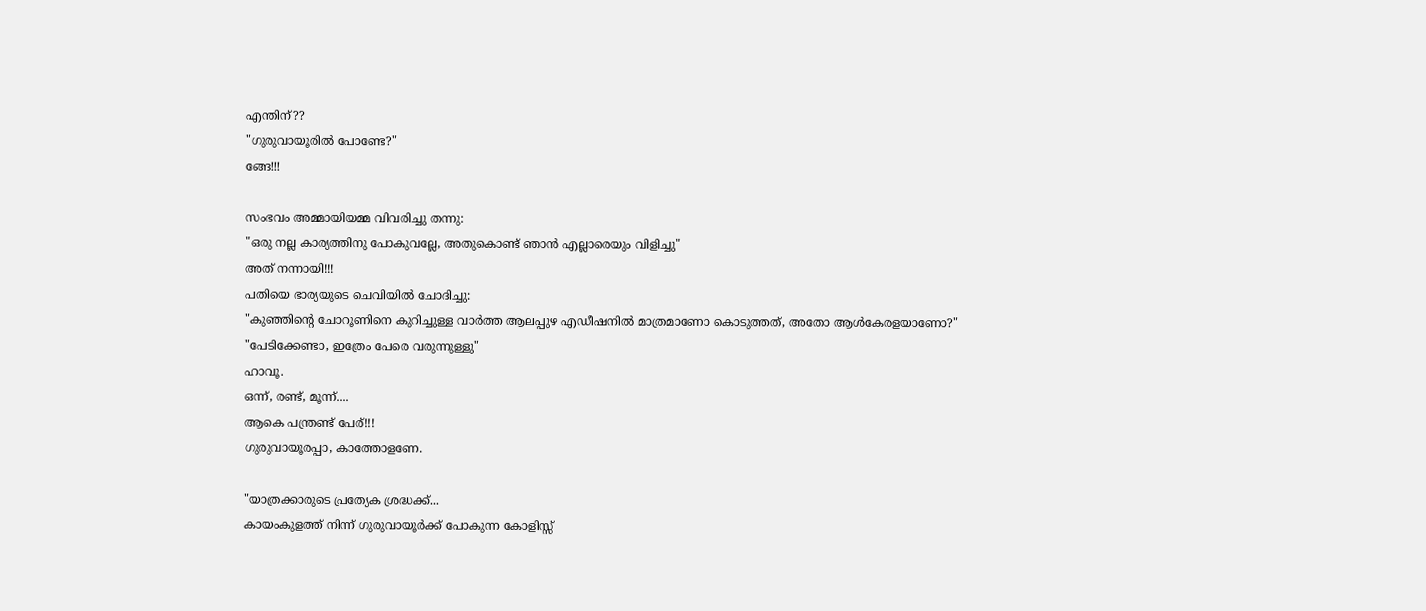എന്തിന്??
"ഗുരുവായൂരില്‍ പോണ്ടേ?"
ങ്ങേ!!!

സംഭവം അമ്മായിയമ്മ വിവരിച്ചു തന്നു:
"ഒരു നല്ല കാര്യത്തിനു പോകുവല്ലേ, അതുകൊണ്ട് ഞാന്‍ എല്ലാരെയും വിളിച്ചു"
അത് നന്നായി!!!
പതിയെ ഭാര്യയുടെ ചെവിയില്‍ ചോദിച്ചു:
"കുഞ്ഞിന്‍റെ ചോറൂണിനെ കുറിച്ചുള്ള വാര്‍ത്ത ആലപ്പുഴ എഡീഷനില്‍ മാത്രമാണോ കൊടുത്തത്, അതോ ആള്‍കേരളയാണോ?"
"പേടിക്കേണ്ടാ, ഇത്രേം പേരെ വരുന്നുള്ളു"
ഹാവൂ.
ഒന്ന്, രണ്ട്, മൂന്ന്....
ആകെ പന്ത്രണ്ട് പേര്!!!
ഗുരുവായൂരപ്പാ, കാത്തോളണേ.

"യാത്രക്കാരുടെ പ്രത്യേക ശ്രദ്ധക്ക്...
കായംകുളത്ത് നിന്ന് ഗുരുവായൂര്‍ക്ക് പോകുന്ന കോളിസ്സ്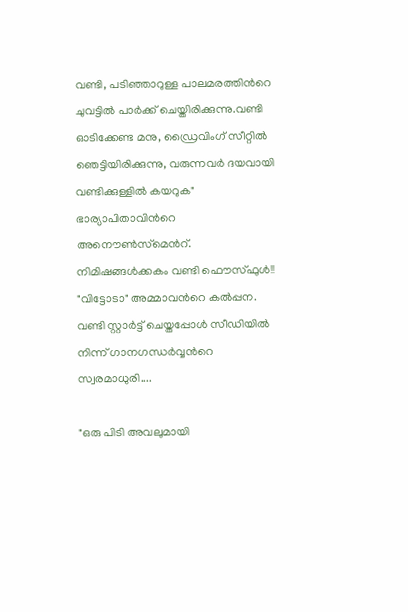വണ്ടി, പടിഞ്ഞാറുള്ള പാലമരത്തിന്‍റെ ചുവട്ടില്‍ പാര്‍ക്ക് ചെയ്തിരിക്കുന്നു.വണ്ടി ഓടിക്കേണ്ട മനു, ഡ്രൈവിംഗ് സീറ്റില്‍ ഞെട്ടിയിരിക്കുന്നു, വരുന്നവര്‍ ദയവായി വണ്ടിക്കുള്ളില്‍ കയറുക"
ഭാര്യാപിതാവിന്‍റെ അനൌണ്‍സ്‌മെന്‍റ്.
നിമിഷങ്ങള്‍ക്കകം വണ്ടി ഫൌസ്ഫുള്‍!!
"വിട്ടോടാ" അമ്മാവന്‍റെ കല്‍പ്പന.
വണ്ടി സ്റ്റാര്‍ട്ട് ചെയ്തപ്പോള്‍ സീഡിയില്‍ നിന്ന് ഗാനഗന്ധര്‍വ്വന്‍റെ സ്വരമാധുരി....

"ഒരു പിടി അവലുമായി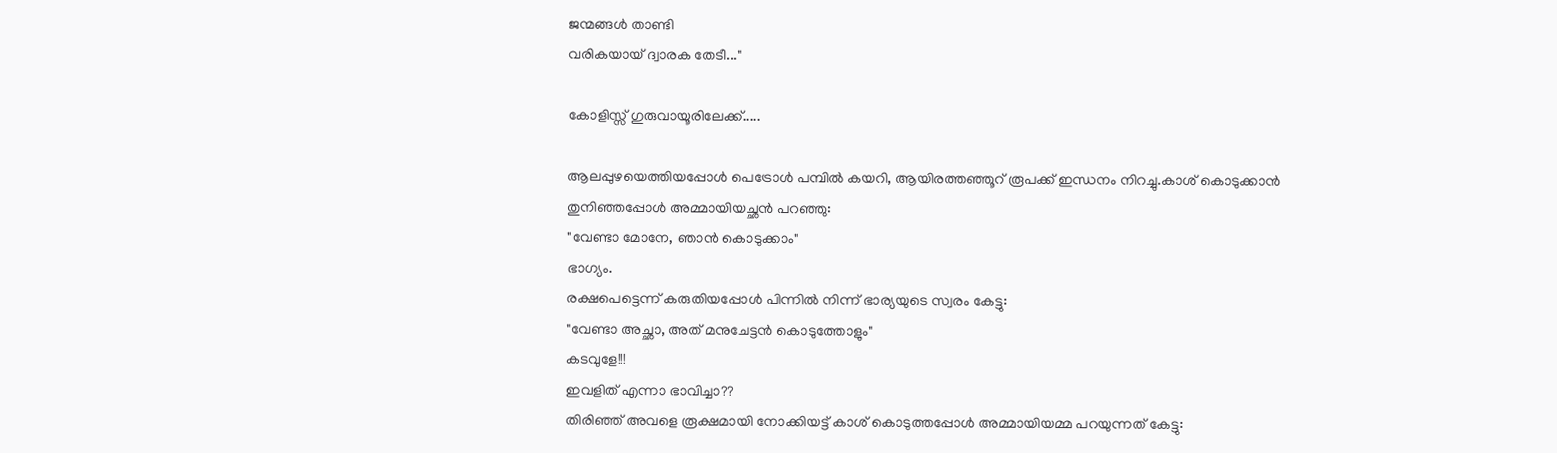ജന്മങ്ങള്‍ താണ്ടി
വരികയായ് ദ്വാരക തേടീ..."

കോളിസ്സ് ഗുരുവായൂരിലേക്ക്.....

ആലപ്പുഴയെത്തിയപ്പോള്‍ പെട്രോള്‍ പമ്പില്‍ കയറി, ആയിരത്തഞ്ഞൂറ്‌ രൂപക്ക് ഇന്ധനം നിറച്ചു.കാശ്‌ കൊടുക്കാന്‍ തുനിഞ്ഞപ്പോള്‍ അമ്മായിയച്ഛന്‍ പറഞ്ഞു:
"വേണ്ടാ മോനേ, ഞാന്‍ കൊടുക്കാം"
ഭാഗ്യം.
രക്ഷപെട്ടെന്ന് കരുതിയപ്പോള്‍ പിന്നില്‍ നിന്ന് ഭാര്യയുടെ സ്വരം കേട്ടു:
"വേണ്ടാ അച്ഛാ, അത് മനുചേട്ടന്‍ കൊടുത്തോളും"
കടവുളേ!!!
ഇവളിത് എന്നാ ഭാവിച്ചാ??
തിരിഞ്ഞ് അവളെ രൂക്ഷമായി നോക്കിയട്ട് കാശ്‌ കൊടുത്തപ്പോള്‍ അമ്മായിയമ്മ പറയുന്നത് കേട്ടു: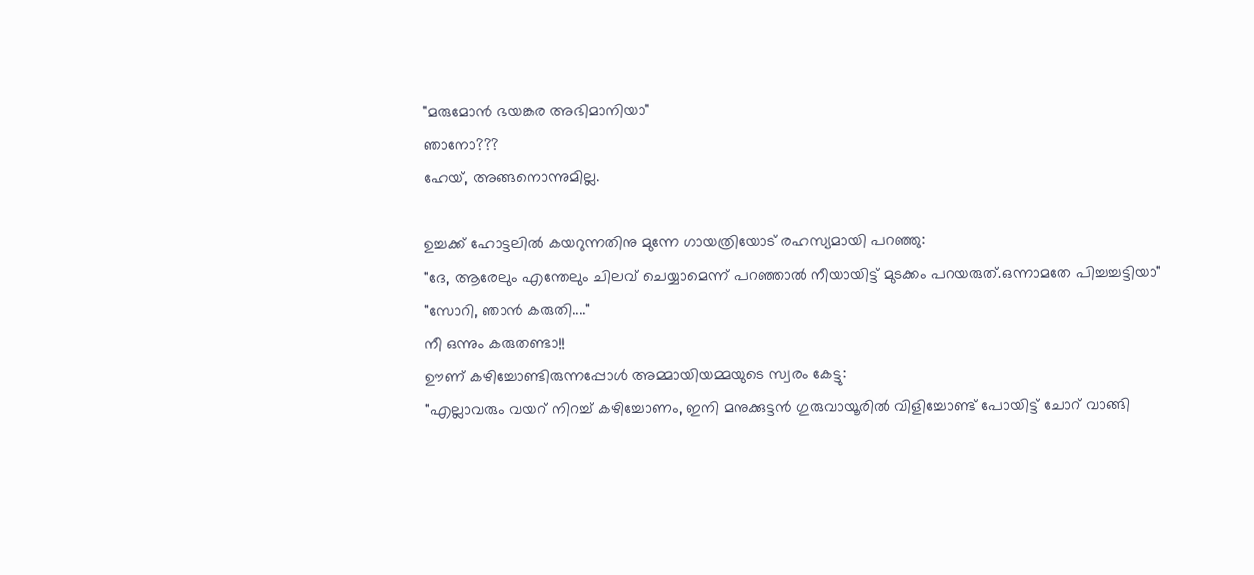"മരുമോന്‍ ഭയങ്കര അഭിമാനിയാ"
ഞാനോ???
ഹേയ്, അങ്ങനൊന്നുമില്ല.

ഉച്ചക്ക് ഹോട്ടലില്‍ കയറുന്നതിനു മുന്നേ ഗായത്രിയോട് രഹസ്യമായി പറഞ്ഞു:
"ദേ, ആരേലും എന്തേലും ചിലവ് ചെയ്യാമെന്ന് പറഞ്ഞാല്‍ നീയായിട്ട് മുടക്കം പറയരുത്.ഒന്നാമതേ പിച്ചച്ചട്ടിയാ"
"സോറി, ഞാന്‍ കരുതി...."
നീ ഒന്നും കരുതണ്ടാ!!
ഊണ്‌ കഴിച്ചോണ്ടിരുന്നപ്പോള്‍ അമ്മായിയമ്മയുടെ സ്വരം കേട്ടു:
"എല്ലാവരും വയറ്‌ നിറച്ച് കഴിച്ചോണം, ഇനി മനുക്കുട്ടന്‍ ഗുരുവായൂരില്‍ വിളിച്ചോണ്ട് പോയിട്ട് ചോറ്‌ വാങ്ങി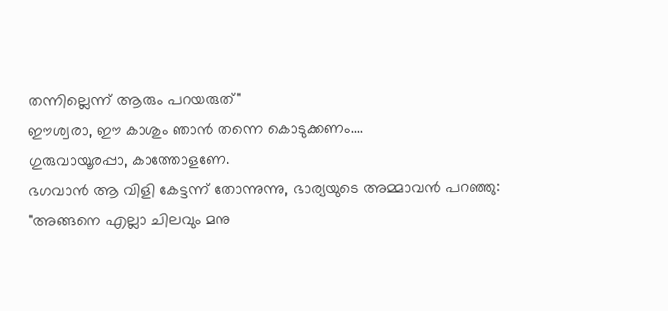തന്നില്ലെന്ന് ആരും പറയരുത്"
ഈശ്വരാ, ഈ കാശും ഞാന്‍ തന്നെ കൊടുക്കണം....
ഗുരുവായൂരപ്പാ, കാത്തോളണേ.
ഭഗവാന്‍ ആ വിളി കേട്ടന്ന് തോന്നുന്നു, ഭാര്യയുടെ അമ്മാവന്‍ പറഞ്ഞു:
"അങ്ങനെ എല്ലാ ചിലവും മനു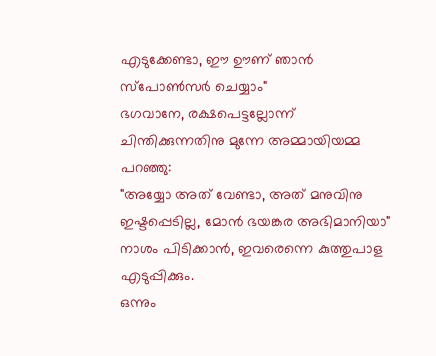എടുക്കേണ്ടാ, ഈ ഊണ്‌ ഞാന്‍ സ്പോണ്‍സര്‍ ചെയ്യാം"
ഭഗവാനേ, രക്ഷപെട്ടല്ലോന്ന് ചിന്തിക്കുന്നതിനു മുന്നേ അമ്മായിയമ്മ പറഞ്ഞു:
"അയ്യോ അത് വേണ്ടാ, അത് മനുവിനു ഇഷ്ടപ്പെടില്ല, മോന്‍ ഭയങ്കര അഭിമാനിയാ"
നാശം പിടിക്കാന്‍, ഇവരെന്നെ കുത്തുപാള എടുപ്പിക്കും.
ഒന്നും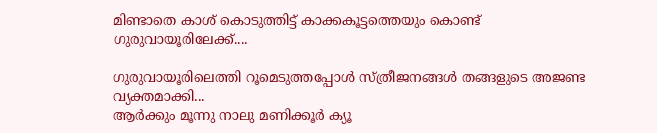മിണ്ടാതെ കാശ് കൊടുത്തിട്ട് കാക്കകൂട്ടത്തെയും കൊണ്ട് ഗുരുവായൂരിലേക്ക്....

ഗുരുവായൂരിലെത്തി റൂമെടുത്തപ്പോള്‍ സ്ത്രീജനങ്ങള്‍ തങ്ങളുടെ അജണ്ട വ്യക്തമാക്കി...
ആര്‍ക്കും മൂന്നു നാലു മണിക്കൂര്‍ ക്യൂ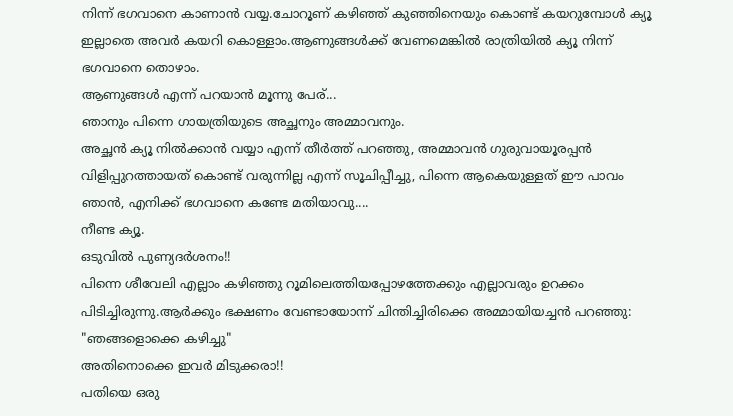നിന്ന് ഭഗവാനെ കാണാന്‍ വയ്യ.ചോറൂണ്‌ കഴിഞ്ഞ് കുഞ്ഞിനെയും കൊണ്ട് കയറുമ്പോള്‍ ക്യൂ ഇല്ലാതെ അവര്‍ കയറി കൊള്ളാം.ആണുങ്ങള്‍ക്ക് വേണമെങ്കില്‍ രാത്രിയില്‍ ക്യൂ നിന്ന് ഭഗവാനെ തൊഴാം.
ആണുങ്ങള്‍ എന്ന് പറയാന്‍ മൂന്നു പേര്...
ഞാനും പിന്നെ ഗായത്രിയുടെ അച്ഛനും അമ്മാവനും.
അച്ഛന്‍ ക്യൂ നില്‍ക്കാന്‍ വയ്യാ എന്ന് തീര്‍ത്ത് പറഞ്ഞു, അമ്മാവന്‍ ഗുരുവായൂരപ്പന്‍ വിളിപ്പുറത്തായത് കൊണ്ട് വരുന്നില്ല എന്ന് സൂചിപ്പീച്ചു, പിന്നെ ആകെയുള്ളത് ഈ പാവം ഞാന്‍, എനിക്ക് ഭഗവാനെ കണ്ടേ മതിയാവു....
നീണ്ട ക്യൂ.
ഒടുവില്‍ പുണ്യദര്‍ശനം!!
പിന്നെ ശീവേലി എല്ലാം കഴിഞ്ഞു റൂമിലെത്തിയപ്പോഴത്തേക്കും എല്ലാവരും ഉറക്കം പിടിച്ചിരുന്നു.ആര്‍ക്കും ഭക്ഷണം വേണ്ടായോന്ന് ചിന്തിച്ചിരിക്കെ അമ്മായിയച്ചന്‍ പറഞ്ഞു:
"ഞങ്ങളൊക്കെ കഴിച്ചു"
അതിനൊക്കെ ഇവര്‍ മിടുക്കരാ!!
പതിയെ ഒരു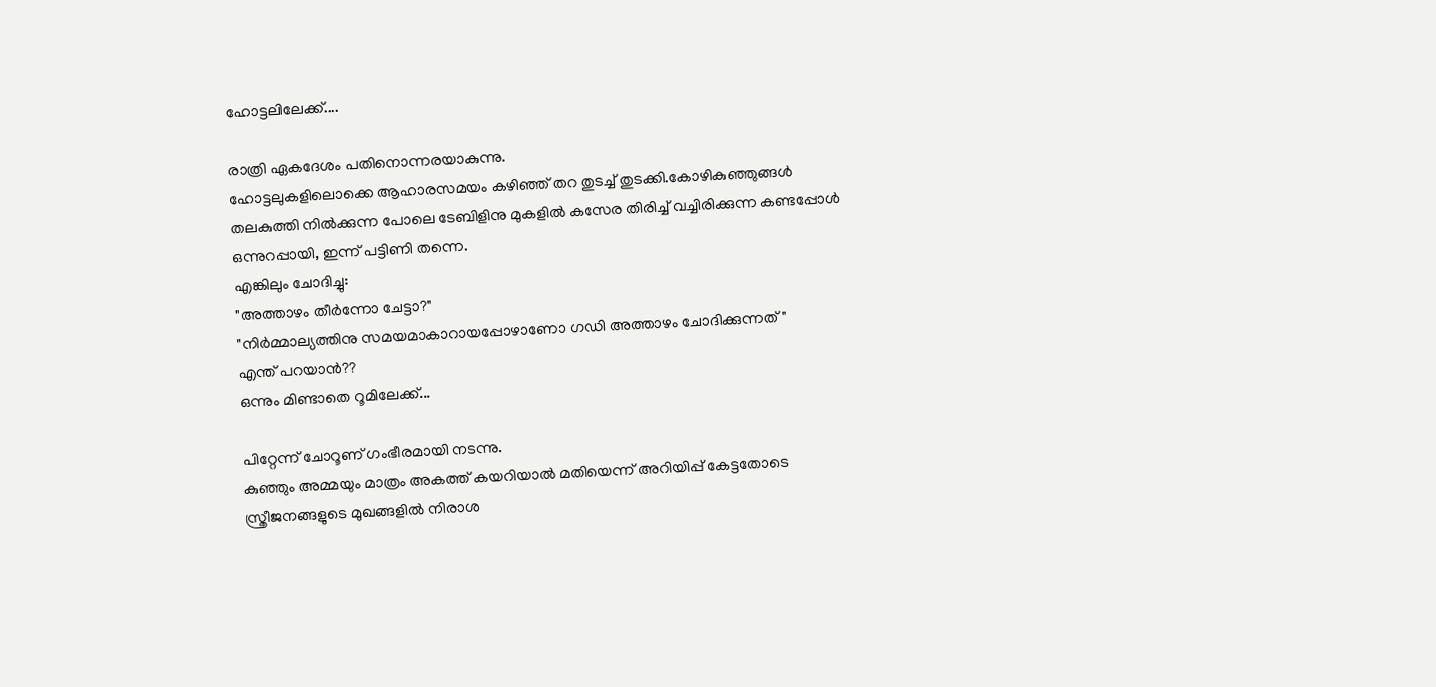ഹോട്ടലിലേക്ക്....

രാത്രി ഏകദേശം പതിനൊന്നരയാകുന്നു.
ഹോട്ടലുകളിലൊക്കെ ആഹാരസമയം കഴിഞ്ഞ് തറ തുടച്ച് തുടക്കി.കോഴികുഞ്ഞുങ്ങള്‍ തലകുത്തി നില്‍ക്കുന്ന പോലെ ടേബിളിനു മുകളില്‍ കസേര തിരിച്ച് വച്ചിരിക്കുന്ന കണ്ടപ്പോള്‍ ഒന്നുറപ്പായി, ഇന്ന് പട്ടിണി തന്നെ.
എങ്കിലും ചോദിച്ചു:
"അത്താഴം തീര്‍ന്നോ ചേട്ടാ?"
"നിര്‍മ്മാല്യത്തിനു സമയമാകാറായപ്പോഴാണോ ഗഡി അത്താഴം ചോദിക്കുന്നത്"
എന്ത് പറയാന്‍??
ഒന്നും മിണ്ടാതെ റൂമിലേക്ക്...

പിറ്റേന്ന് ചോറൂണ്‌ ഗംഭീരമായി നടന്നു.
കുഞ്ഞും അമ്മയും മാത്രം അകത്ത് കയറിയാല്‍ മതിയെന്ന് അറിയിപ്പ്‌ കേട്ടതോടെ സ്ത്രീജനങ്ങളുടെ മുഖങ്ങളില്‍ നിരാശ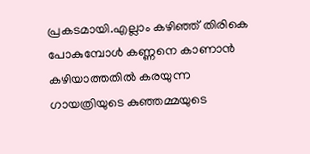പ്രകടമായി.എല്ലാം കഴിഞ്ഞ് തിരികെ പോകുമ്പോള്‍ കണ്ണനെ കാണാന്‍ കഴിയാത്തതില്‍ കരയുന്ന ഗായത്രിയുടെ കുഞ്ഞമ്മയുടെ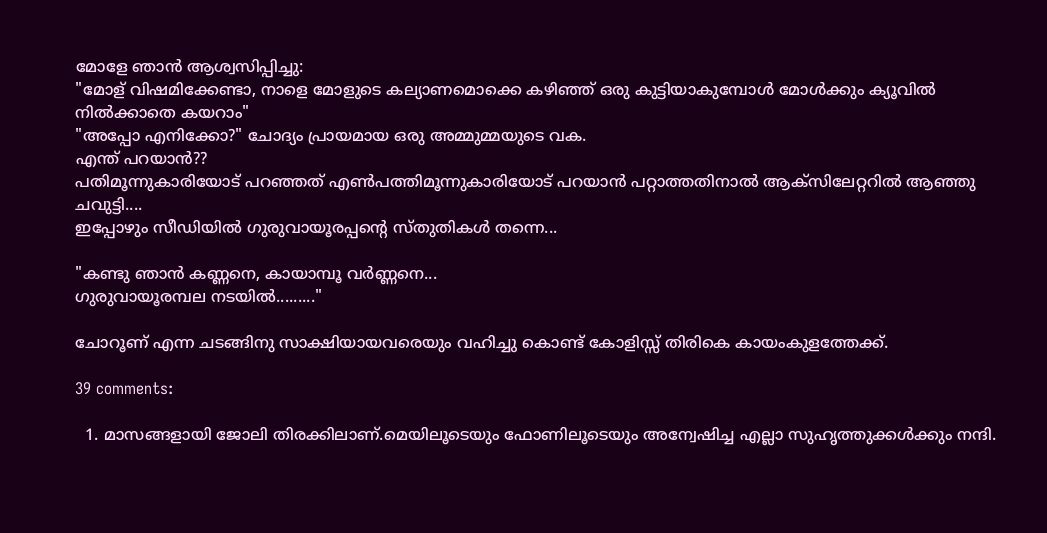മോളേ ഞാന്‍ ആശ്വസിപ്പിച്ചു:
"മോള്‌ വിഷമിക്കേണ്ടാ, നാളെ മോളുടെ കല്യാണമൊക്കെ കഴിഞ്ഞ് ഒരു കുട്ടിയാകുമ്പോള്‍ മോള്‍ക്കും ക്യൂവില്‍ നില്‍ക്കാതെ കയറാം"
"അപ്പോ എനിക്കോ?" ചോദ്യം പ്രായമായ ഒരു അമ്മുമ്മയുടെ വക.
എന്ത് പറയാന്‍??
പതിമൂന്നുകാരിയോട് പറഞ്ഞത് എണ്‍പത്തിമൂന്നുകാരിയോട് പറയാന്‍ പറ്റാത്തതിനാല്‍ ആക്സിലേറ്ററില്‍ ആഞ്ഞു ചവുട്ടി....
ഇപ്പോഴും സീഡിയില്‍ ഗുരുവായൂരപ്പന്‍റെ സ്തുതികള്‍ തന്നെ...

"കണ്ടു ഞാന്‍ കണ്ണനെ, കായാമ്പൂ വര്‍ണ്ണനെ...
ഗുരുവായൂരമ്പല നടയില്‍........."

ചോറൂണ്‌ എന്ന ചടങ്ങിനു സാക്ഷിയായവരെയും വഹിച്ചു കൊണ്ട് കോളിസ്സ് തിരികെ കായംകുളത്തേക്ക്.

39 comments:

  1. മാസങ്ങളായി ജോലി തിരക്കിലാണ്.മെയിലൂടെയും ഫോണിലൂടെയും അന്വേഷിച്ച എല്ലാ സുഹൃത്തുക്കള്‍ക്കും നന്ദി.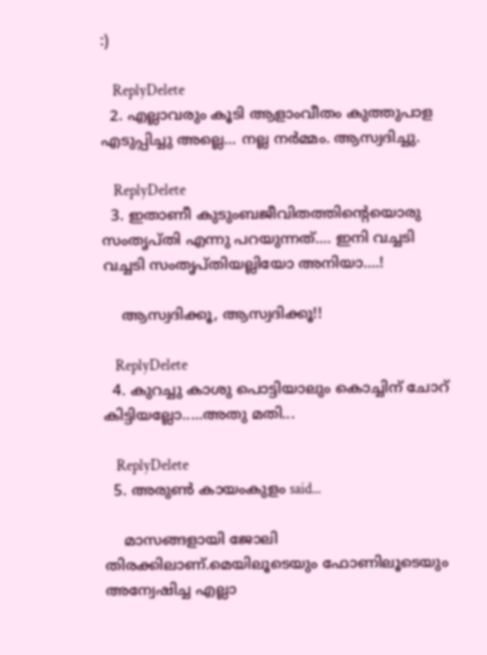:)

    ReplyDelete
  2. എല്ലാവരും കൂടി ആളാംവീതം കുത്തുപാള എടുപ്പിച്ചു അല്ലെ... നല്ല നര്‍മ്മം. ആസ്വദിച്ചു.

    ReplyDelete
  3. ഇതാണീ കുടുംബജീവിതത്തിന്റെയൊരു സംതൃപ്തി എന്നു പറയുന്നത്.... ഇനി വച്ചടി വച്ചടി സംതൃപ്തിയല്ലിയോ അനിയാ....!

    ആസ്വദിക്കൂ, ആസ്വദിക്കൂ!!

    ReplyDelete
  4. കുറച്ചു കാശു പൊട്ടിയാലും കൊച്ചിന് ചോറ് കിട്ടിയല്ലോ.....അതു മതി...

    ReplyDelete
  5. അരുണ്‍ കായംകുളം said...

    മാസങ്ങളായി ജോലി തിരക്കിലാണ്.മെയിലൂടെയും ഫോണിലൂടെയും അന്വേഷിച്ച എല്ലാ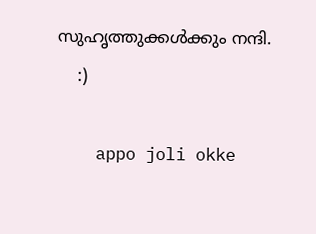സുഹൃത്തുക്കള്‍ക്കും നന്ദി.
    :)

    appo joli okke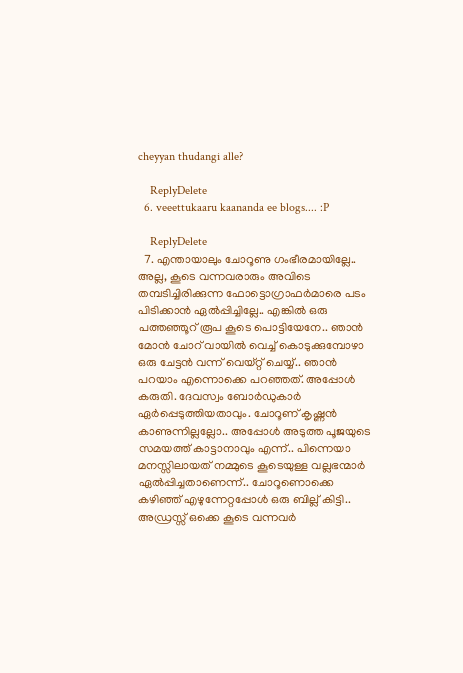cheyyan thudangi alle?

    ReplyDelete
  6. veeettukaaru kaananda ee blogs.... :P

    ReplyDelete
  7. എന്തായാലും ചോറൂണു ഗംഭീരമായില്ലേ.. അല്ല, കൂടെ വന്നവരാരും അവിടെ തമ്പടിച്ചിരിക്കുന്ന ഫോട്ടൊഗ്രാഫര്‍മാരെ പടം പിടിക്കാന്‍ ഏല്‍പ്പിച്ചില്ലേ.. എങ്കില്‍ ഒരു പത്തഞ്ഞൂറ് രൂപ കൂടെ പൊട്ടിയേനേ.. ഞാന്‍ മോന്‍ ചോറ് വായില്‍ വെച്ച് കൊടുക്കുമ്പോഴാ ഒരു ചേട്ടന്‍ വന്ന് വെയ്റ്റ് ചെയ്യ്.. ഞാന്‍ പറയാം എന്നൊക്കെ പറഞ്ഞത്. അപ്പോള്‍ കരുതി. ദേവസ്വം ബോര്‍ഡുകാര്‍ ഏര്‍പ്പെടുത്തിയതാവും. ചോറൂണ് കൃഷ്ണന്‍ കാണുന്നില്ലല്ലോ.. അപ്പോള്‍ അടുത്ത പൂജയുടെ സമയത്ത് കാട്ടാനാവും എന്ന്.. പിന്നെയാ മനസ്സിലായത് നമ്മുടെ കൂടെയുള്ള വല്ലഭന്മാര്‍ ഏല്‍പ്പിച്ചതാണെന്ന്.. ചോറൂണൊക്കെ കഴിഞ്ഞ് എഴുന്നേറ്റപ്പോള്‍ ഒരു ബില്ല് കിട്ടി.. അഡ്രസ്സ് ഒക്കെ കൂടെ വന്നവര്‍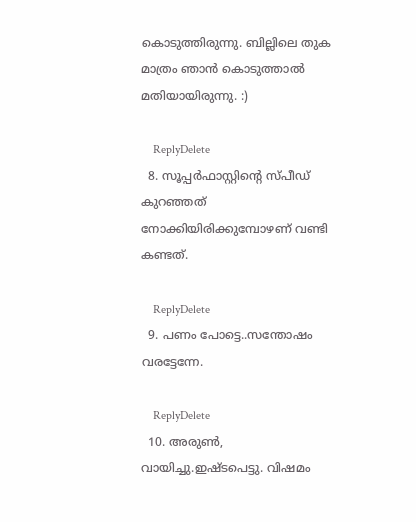കൊടുത്തിരുന്നു. ബില്ലിലെ തുക മാത്രം ഞാന്‍ കൊടുത്താല്‍ മതിയായിരുന്നു. :)

    ReplyDelete
  8. സൂപ്പർഫാസ്റ്റിന്റെ സ്പീഡ് കുറഞ്ഞത് നോക്കിയിരിക്കുമ്പോഴണ് വണ്ടി കണ്ടത്.

    ReplyDelete
  9. പണം പോട്ടെ..സന്തോഷം വരട്ടേന്നേ.

    ReplyDelete
  10. അരുൺ, വായിച്ചു.ഇഷ്ടപെട്ടു. വിഷമം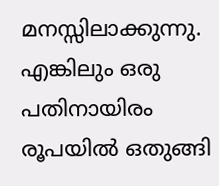മനസ്സിലാക്കുന്നു. എങ്കിലും ഒരു പതിനായിരം രൂപയിൽ ഒതുങ്ങി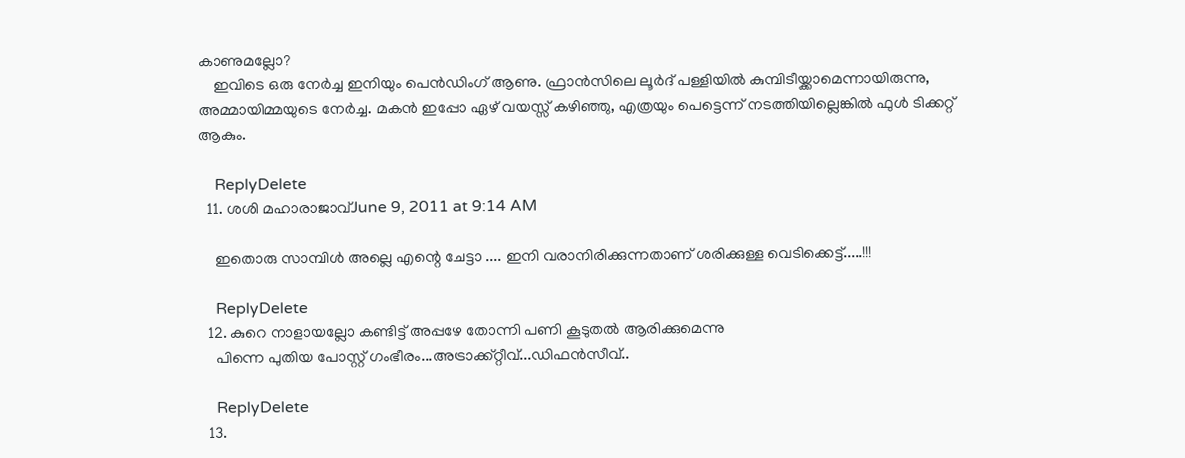കാണുമല്ലോ?
    ഇവിടെ ഒരു നേർച്ച ഇനിയും പെൻഡിംഗ്‌ ആണു. ഫ്രാൻസിലെ ലൂർദ്‌ പള്ളിയിൽ കുമ്പിടീയ്ക്കാമെന്നായിരുന്നു, അമ്മായിമ്മയുടെ നേർച്ച. മകൻ ഇപ്പോ ഏഴ്‌ വയസ്സ്‌ കഴിഞ്ഞു, എത്രയും പെട്ടെന്ന് നടത്തിയില്ലെങ്കിൽ ഫുൾ ടിക്കറ്റ്‌ ആകും.

    ReplyDelete
  11. ശശി മഹാരാജാവ്June 9, 2011 at 9:14 AM

    ഇതൊരു സാമ്പിള്‍ അല്ലെ എന്റെ ചേട്ടാ .... ഇനി വരാനിരിക്കുന്നതാണ് ശരിക്കുള്ള വെടിക്കെട്ട്‌.....!!!

    ReplyDelete
  12. കുറെ നാളായല്ലോ കണ്ടിട്ട് അപ്പഴേ തോന്നി പണി കൂടുതല്‍ ആരിക്കുമെന്നു
    പിന്നെ പുതിയ പോസ്റ്റ്‌ ഗംഭീരം...അട്രാക്ക്‌റ്റീവ്...ഡിഫന്‍സീവ്..

    ReplyDelete
  13.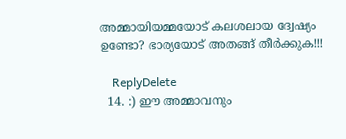അമ്മായിയമ്മയോട്‌ കലശലായ ദ്വേഷ്യം ഉണ്ടോ? ഭാര്യയോട്‌ അതങ്ങ്‌ തീര്‍ക്കുക!!!

    ReplyDelete
  14. :) ഈ അമ്മാവനും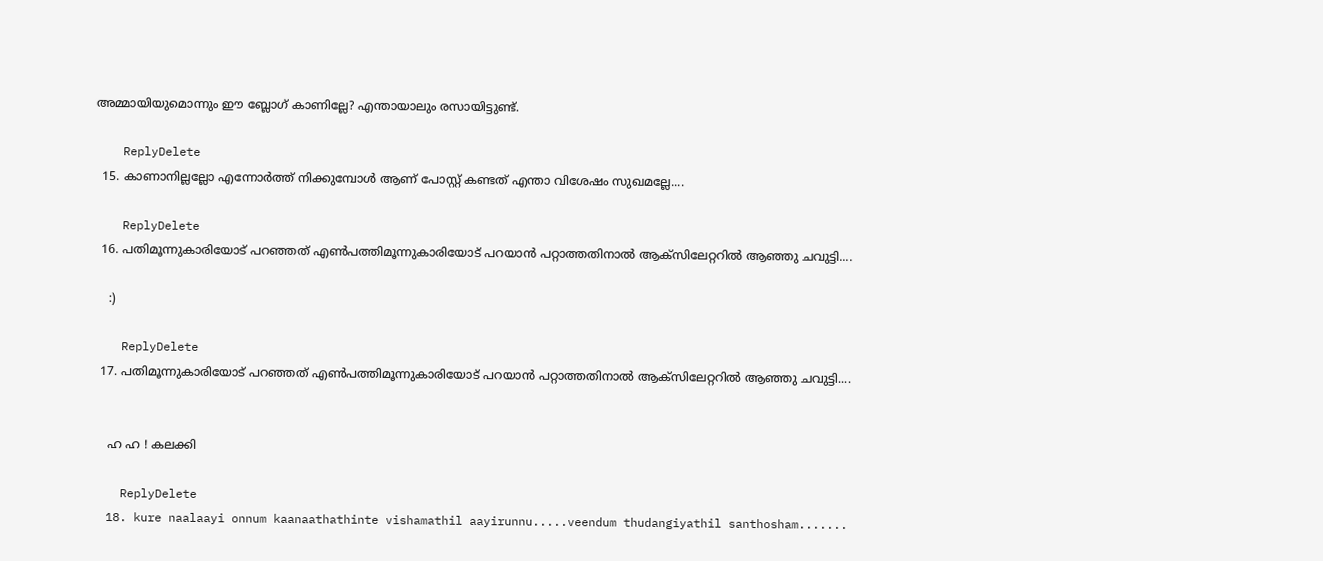അമ്മായിയുമൊന്നും ഈ ബ്ലോഗ് കാണില്ലേ? എന്തായാലും രസായിട്ടുണ്ട്.

    ReplyDelete
  15. കാണാനില്ലല്ലോ എന്നോര്‍ത്ത് നിക്കുമ്പോള്‍ ആണ് പോസ്റ്റ്‌ കണ്ടത് എന്താ വിശേഷം സുഖമല്ലേ....

    ReplyDelete
  16. പതിമൂന്നുകാരിയോട് പറഞ്ഞത് എണ്‍പത്തിമൂന്നുകാരിയോട് പറയാന്‍ പറ്റാത്തതിനാല്‍ ആക്സിലേറ്ററില്‍ ആഞ്ഞു ചവുട്ടി....

    :)

    ReplyDelete
  17. പതിമൂന്നുകാരിയോട് പറഞ്ഞത് എണ്‍പത്തിമൂന്നുകാരിയോട് പറയാന്‍ പറ്റാത്തതിനാല്‍ ആക്സിലേറ്ററില്‍ ആഞ്ഞു ചവുട്ടി....


    ഹ ഹ ! കലക്കി

    ReplyDelete
  18. kure naalaayi onnum kaanaathathinte vishamathil aayirunnu.....veendum thudangiyathil santhosham.......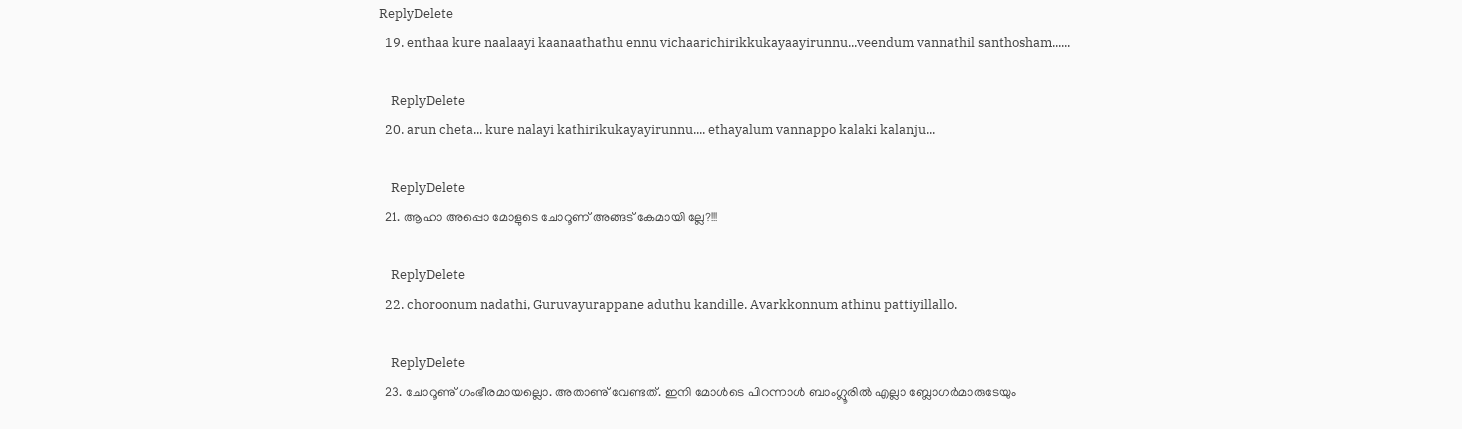ReplyDelete
  19. enthaa kure naalaayi kaanaathathu ennu vichaarichirikkukayaayirunnu...veendum vannathil santhosham......

    ReplyDelete
  20. arun cheta... kure nalayi kathirikukayayirunnu.... ethayalum vannappo kalaki kalanju...

    ReplyDelete
  21. ആഹാ അപ്പൊ മോളുടെ ചോറൂണ് അങ്ങട് കേമായി ല്ലേ?!!!

    ReplyDelete
  22. choroonum nadathi, Guruvayurappane aduthu kandille. Avarkkonnum athinu pattiyillallo.

    ReplyDelete
  23. ചോറൂണു്‌ ഗംഭീരമായല്ലൊ. അതാണു്‌ വേണ്ടത്‌. ഇനി മോൾടെ പിറന്നാൾ ബാംഗ്ലൂരിൽ എല്ലാ ബ്ലോഗർമാരുടേയും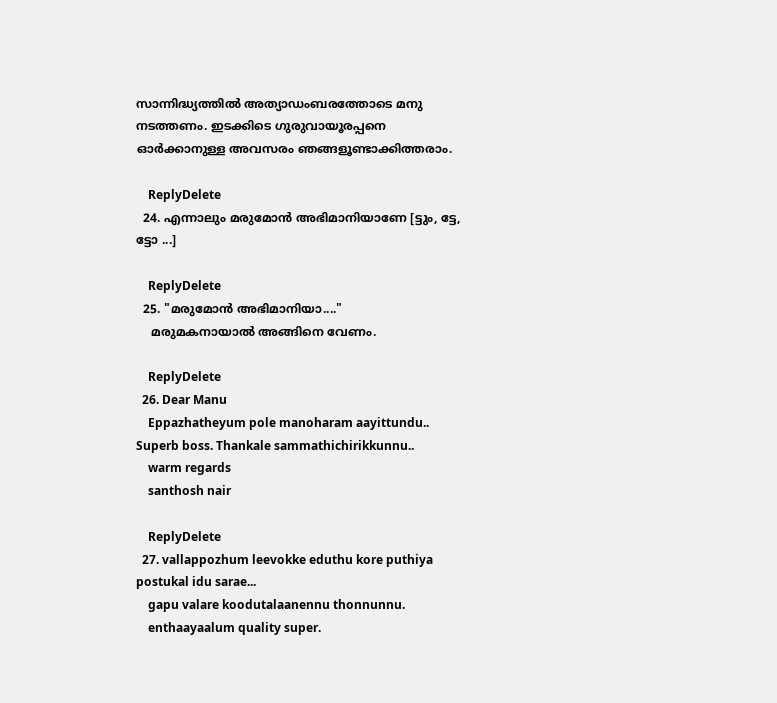സാന്നിദ്ധ്യത്തിൽ അത്യാഡംബരത്തോടെ മനു നടത്തണം. ഇടക്കിടെ ഗുരുവായൂരപ്പനെ ഓർക്കാനുള്ള അവസരം ഞങ്ങളൂണ്ടാക്കിത്തരാം.

    ReplyDelete
  24. എന്നാലും മരുമോന്‍ അഭിമാനിയാണേ [ട്ടും, ട്ടേ, ട്ടോ ...]

    ReplyDelete
  25. "മരുമോന്‍ അഭിമാനിയാ...."
    മരുമകനായാല്‍ അങ്ങിനെ വേണം.

    ReplyDelete
  26. Dear Manu
    Eppazhatheyum pole manoharam aayittundu.. Superb boss. Thankale sammathichirikkunnu..
    warm regards
    santhosh nair

    ReplyDelete
  27. vallappozhum leevokke eduthu kore puthiya postukal idu sarae...
    gapu valare koodutalaanennu thonnunnu.
    enthaayaalum quality super.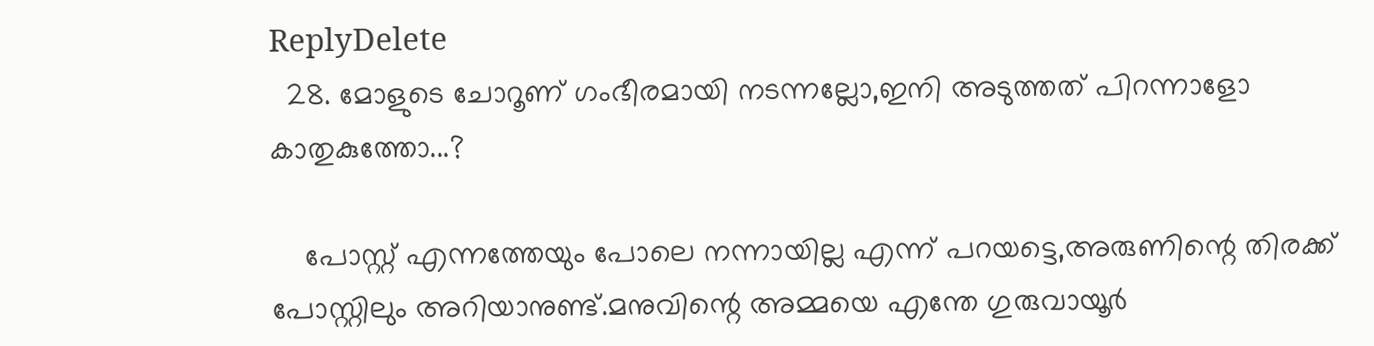ReplyDelete
  28. മോളുടെ ചോറൂണ് ഗംഭീരമായി നടന്നല്ലോ,ഇനി അടുത്തത് പിറന്നാളോ കാതുകുത്തോ...?

    പോസ്റ്റ്‌ എന്നത്തേയും പോലെ നന്നായില്ല എന്ന് പറയട്ടെ,അരുണിന്റെ തിരക്ക് പോസ്റ്റിലും അറിയാനുണ്ട്.മനുവിന്റെ അമ്മയെ എന്തേ ഗുരുവായൂര്‍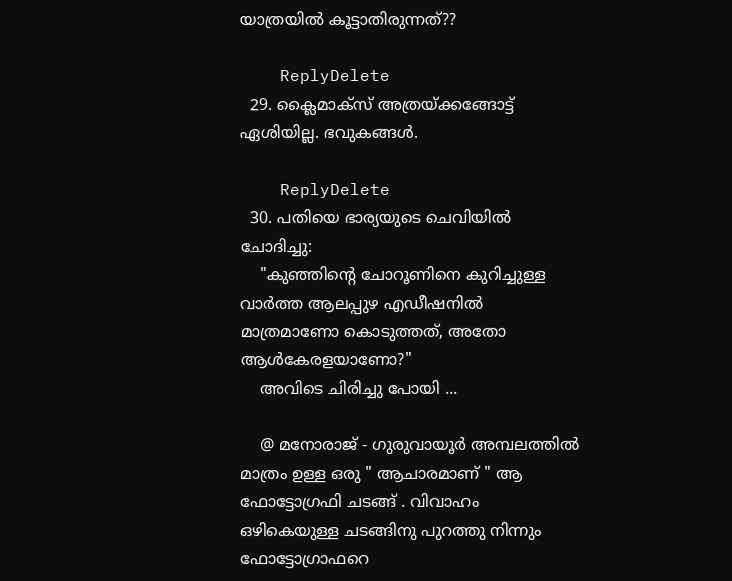യാത്രയില്‍ കൂട്ടാതിരുന്നത്‌??

    ReplyDelete
  29. ക്ലൈമാക്സ് അത്രയ്ക്കങ്ങോട്ട് ഏശിയില്ല. ഭവുകങ്ങള്‍.

    ReplyDelete
  30. പതിയെ ഭാര്യയുടെ ചെവിയില്‍ ചോദിച്ചു:
    "കുഞ്ഞിന്‍റെ ചോറൂണിനെ കുറിച്ചുള്ള വാര്‍ത്ത ആലപ്പുഴ എഡീഷനില്‍ മാത്രമാണോ കൊടുത്തത്, അതോ ആള്‍കേരളയാണോ?"
    അവിടെ ചിരിച്ചു പോയി ...

    @ മനോരാജ് - ഗുരുവായൂര്‍ അമ്പലത്തില്‍ മാത്രം ഉള്ള ഒരു " ആചാരമാണ് " ആ ഫോട്ടോഗ്രഫി ചടങ്ങ് . വിവാഹം ഒഴികെയുള്ള ചടങ്ങിനു പുറത്തു നിന്നും ഫോട്ടോഗ്രാഫറെ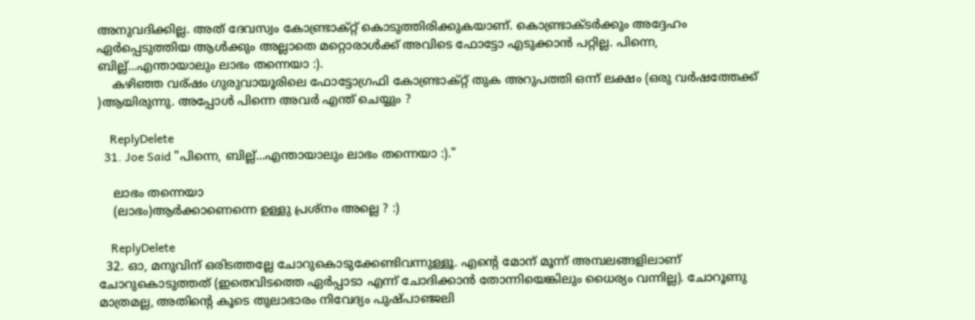അനുവദിക്കില്ല. അത് ദേവസ്വം കോണ്ട്രാക്റ്റ് കൊടുത്തിരിക്കുകയാണ്. കൊണ്ട്രാക്ടര്‍ക്കും അദ്ദേഹം ഏര്‍പ്പെടുത്തിയ ആള്‍ക്കും അല്ലാതെ മറ്റൊരാള്‍ക്ക് അവിടെ ഫോട്ടോ എടുക്കാന്‍ പറ്റില്ല. പിന്നെ, ബില്ല്...എന്തായാലും ലാഭം തന്നെയാ :).
    കഴിഞ്ഞ വര്ഷം ഗുരുവായൂരിലെ ഫോട്ടോഗ്രഫി കോണ്ട്രാക്റ്റ് തുക അറുപത്തി ഒന്ന് ലക്ഷം (ഒരു വര്‍ഷത്തേക്ക് )ആയിരുന്നു. അപ്പോള്‍ പിന്നെ അവര്‍ എന്ത് ചെയ്യും ?

    ReplyDelete
  31. Joe Said "പിന്നെ, ബില്ല്...എന്തായാലും ലാഭം തന്നെയാ :)."

    ലാഭം തന്നെയാ
    (ലാഭം)ആര്‍ക്കാണെന്നെ ഉള്ളു പ്രശ്നം അല്ലെ ? :)

    ReplyDelete
  32. ഓ, മനുവിന് ഒരിടത്തല്ലേ ചോറുകൊടുക്കേണ്ടിവന്നുള്ളൂ. എന്റെ മോന് മൂന്ന് അമ്പലങ്ങളിലാണ് ചോറുകൊടുത്തത് (ഇതെവിടത്തെ ഏര്‍പ്പാടാ എന്ന് ചോദിക്കാന്‍ തോന്നിയെങ്കിലും ധൈര്യം വന്നില്ല). ചോറൂണു മാത്രമല്ല, അതിന്റെ കൂടെ തുലാഭാരം നിവേദ്യം പുഷ്പാഞ്ജലി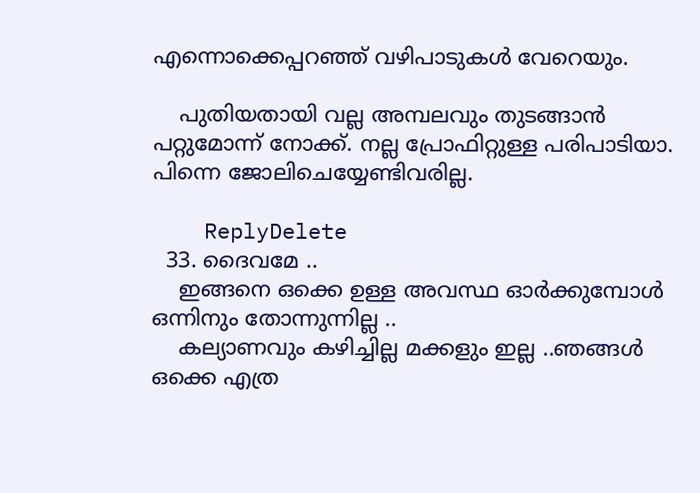എന്നൊക്കെപ്പറഞ്ഞ് വഴിപാടുകള്‍ വേറെയും.

    പുതിയതായി വല്ല അമ്പലവും തുടങ്ങാന്‍ പറ്റുമോന്ന് നോക്ക്. നല്ല പ്രോഫിറ്റുള്ള പരിപാടിയാ. പിന്നെ ജോലിചെയ്യേണ്ടിവരില്ല.

    ReplyDelete
  33. ദൈവമേ ..
    ഇങ്ങനെ ഒക്കെ ഉള്ള അവസ്ഥ ഓര്‍ക്കുമ്പോള്‍ ഒന്നിനും തോന്നുന്നില്ല ..
    കല്യാണവും കഴിച്ചില്ല മക്കളും ഇല്ല ..ഞങ്ങള്‍ ഒക്കെ എത്ര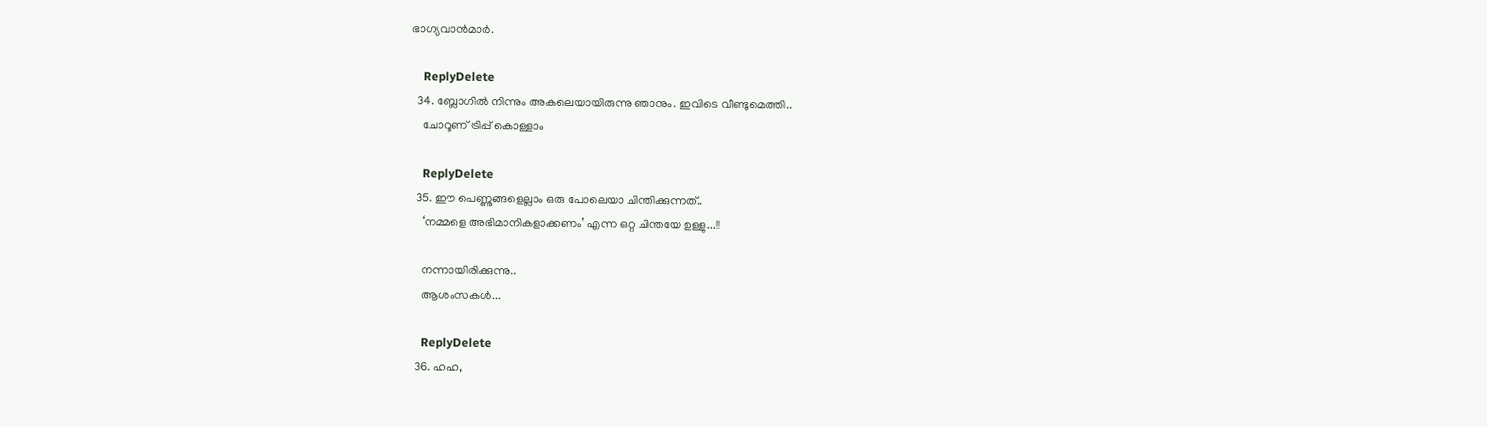ഭാഗ്യവാന്‍മാര്‍.

    ReplyDelete
  34. ബ്ലോഗില്‍ നിന്നും അകലെയായിരുന്നു ഞാനും. ഇവിടെ വീണ്ടുമെത്തി..
    ചോറൂണ്‌ ട്രിപ്പ് കൊള്ളാം

    ReplyDelete
  35. ഈ പെണ്ണുങ്ങളെല്ലാം ഒരു പോലെയാ ചിന്തിക്കുന്നത്..
    ‘നമ്മളെ അഭിമാനികളാക്കണം’ എന്ന ഒറ്റ ചിന്തയേ ഉള്ളു...!!

    നന്നായിരിക്കുന്നു..
    ആശംസകൾ...

    ReplyDelete
  36. ഹഹ,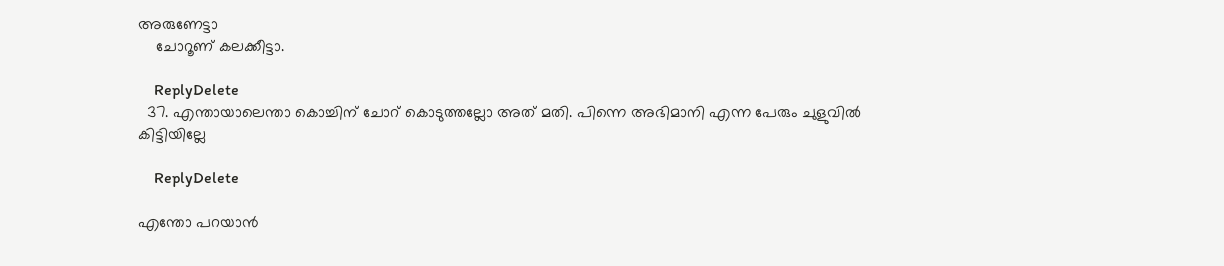അരുണേട്ടാ
    ചോറൂണ് കലക്കീട്ടാ.

    ReplyDelete
  37. എന്തായാലെന്താ കൊച്ചിന് ചോറ് കൊടുത്തല്ലോ അത് മതി. പിന്നെ അഭിമാനി എന്ന പേരും ചുളുവില്‍ കിട്ടിയില്ലേ

    ReplyDelete

എന്തോ പറയാന്‍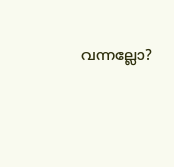വന്നല്ലോ?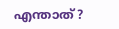എന്താത്?